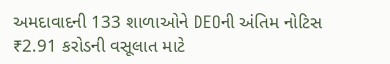અમદાવાદની 133 શાળાઓને DEOની અંતિમ નોટિસ
₹2.91 કરોડની વસૂલાત માટે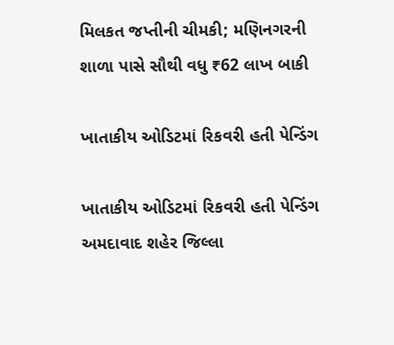મિલકત જપ્તીની ચીમકી; મણિનગરની શાળા પાસે સૌથી વધુ ₹62 લાખ બાકી

ખાતાકીય ઓડિટમાં રિકવરી હતી પેન્ડિંગ

ખાતાકીય ઓડિટમાં રિકવરી હતી પેન્ડિંગ
અમદાવાદ શહેર જિલ્લા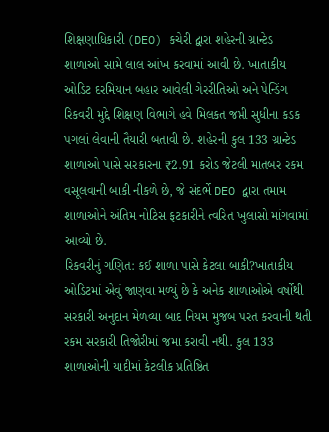શિક્ષણાધિકારી (DEO) કચેરી દ્વારા શહેરની ગ્રાન્ટેડ શાળાઓ સામે લાલ આંખ કરવામાં આવી છે. ખાતાકીય ઓડિટ દરમિયાન બહાર આવેલી ગેરરીતિઓ અને પેન્ડિંગ રિકવરી મુદ્દે શિક્ષણ વિભાગે હવે મિલકત જપ્તી સુધીના કડક પગલાં લેવાની તૈયારી બતાવી છે. શહેરની કુલ 133 ગ્રાન્ટેડ શાળાઓ પાસે સરકારના ₹2.91 કરોડ જેટલી માતબર રકમ વસૂલવાની બાકી નીકળે છે, જે સંદર્ભે DEO દ્વારા તમામ શાળાઓને અંતિમ નોટિસ ફટકારીને ત્વરિત ખુલાસો માંગવામાં આવ્યો છે.
રિકવરીનું ગણિત: કઈ શાળા પાસે કેટલા બાકી?ખાતાકીય ઓડિટમાં એવું જાણવા મળ્યું છે કે અનેક શાળાઓએ વર્ષોથી સરકારી અનુદાન મેળવ્યા બાદ નિયમ મુજબ પરત કરવાની થતી રકમ સરકારી તિજોરીમાં જમા કરાવી નથી. કુલ 133 શાળાઓની યાદીમાં કેટલીક પ્રતિષ્ઠિત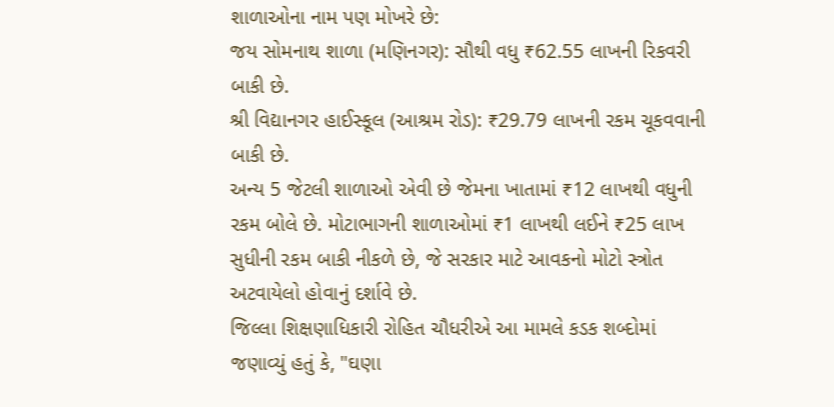શાળાઓના નામ પણ મોખરે છે:
જય સોમનાથ શાળા (મણિનગર): સૌથી વધુ ₹62.55 લાખની રિકવરી બાકી છે.
શ્રી વિદ્યાનગર હાઈસ્કૂલ (આશ્રમ રોડ): ₹29.79 લાખની રકમ ચૂકવવાની બાકી છે.
અન્ય 5 જેટલી શાળાઓ એવી છે જેમના ખાતામાં ₹12 લાખથી વધુની રકમ બોલે છે. મોટાભાગની શાળાઓમાં ₹1 લાખથી લઈને ₹25 લાખ સુધીની રકમ બાકી નીકળે છે, જે સરકાર માટે આવકનો મોટો સ્ત્રોત અટવાયેલો હોવાનું દર્શાવે છે.
જિલ્લા શિક્ષણાધિકારી રોહિત ચૌધરીએ આ મામલે કડક શબ્દોમાં જણાવ્યું હતું કે, "ઘણા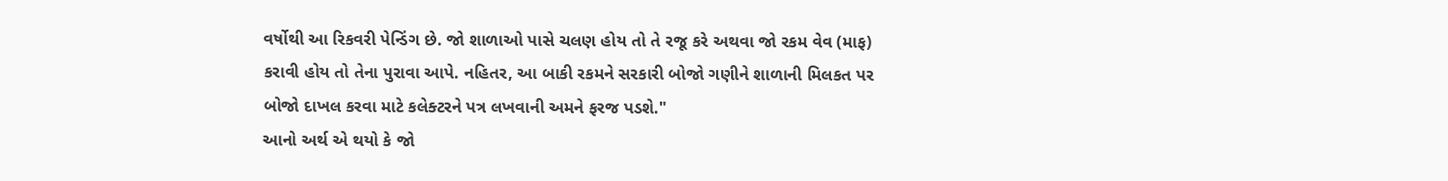વર્ષોથી આ રિકવરી પેન્ડિંગ છે. જો શાળાઓ પાસે ચલણ હોય તો તે રજૂ કરે અથવા જો રકમ વેવ (માફ) કરાવી હોય તો તેના પુરાવા આપે. નહિતર, આ બાકી રકમને સરકારી બોજો ગણીને શાળાની મિલકત પર બોજો દાખલ કરવા માટે કલેક્ટરને પત્ર લખવાની અમને ફરજ પડશે."
આનો અર્થ એ થયો કે જો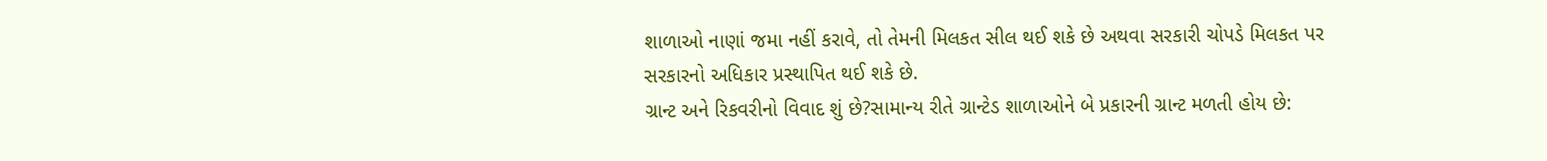શાળાઓ નાણાં જમા નહીં કરાવે, તો તેમની મિલકત સીલ થઈ શકે છે અથવા સરકારી ચોપડે મિલકત પર સરકારનો અધિકાર પ્રસ્થાપિત થઈ શકે છે.
ગ્રાન્ટ અને રિકવરીનો વિવાદ શું છે?સામાન્ય રીતે ગ્રાન્ટેડ શાળાઓને બે પ્રકારની ગ્રાન્ટ મળતી હોય છે: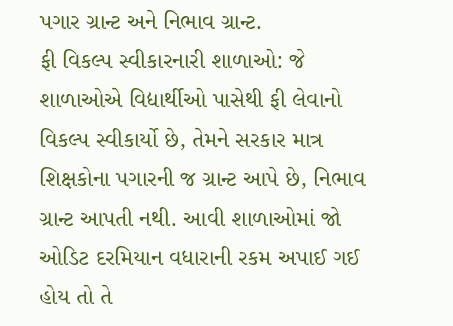પગાર ગ્રાન્ટ અને નિભાવ ગ્રાન્ટ.
ફી વિકલ્પ સ્વીકારનારી શાળાઓ: જે શાળાઓએ વિદ્યાર્થીઓ પાસેથી ફી લેવાનો વિકલ્પ સ્વીકાર્યો છે, તેમને સરકાર માત્ર શિક્ષકોના પગારની જ ગ્રાન્ટ આપે છે, નિભાવ ગ્રાન્ટ આપતી નથી. આવી શાળાઓમાં જો ઓડિટ દરમિયાન વધારાની રકમ અપાઈ ગઈ હોય તો તે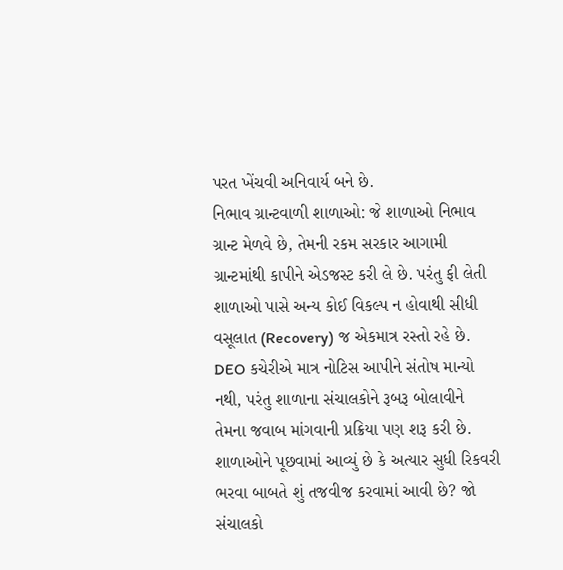પરત ખેંચવી અનિવાર્ય બને છે.
નિભાવ ગ્રાન્ટવાળી શાળાઓ: જે શાળાઓ નિભાવ ગ્રાન્ટ મેળવે છે, તેમની રકમ સરકાર આગામી ગ્રાન્ટમાંથી કાપીને એડજસ્ટ કરી લે છે. પરંતુ ફી લેતી શાળાઓ પાસે અન્ય કોઈ વિકલ્પ ન હોવાથી સીધી વસૂલાત (Recovery) જ એકમાત્ર રસ્તો રહે છે.
DEO કચેરીએ માત્ર નોટિસ આપીને સંતોષ માન્યો નથી, પરંતુ શાળાના સંચાલકોને રૂબરૂ બોલાવીને તેમના જવાબ માંગવાની પ્રક્રિયા પણ શરૂ કરી છે. શાળાઓને પૂછવામાં આવ્યું છે કે અત્યાર સુધી રિકવરી ભરવા બાબતે શું તજવીજ કરવામાં આવી છે? જો સંચાલકો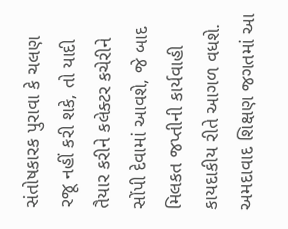સંતોષકારક પુરાવા કે ચલણ રજૂ નહીં કરી શકે, તો યાદી તૈયાર કરીને કલેક્ટર કચેરીને સોંપી દેવામાં આવશે, જે બાદ મિલકત જપ્તીની કાર્યવાહી કાયદાકીય રીતે આગળ વધશે.
અમદાવાદ શિક્ષણ જગતમાં આ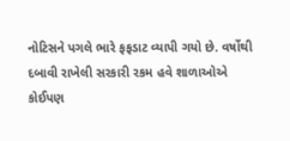નોટિસને પગલે ભારે ફફડાટ વ્યાપી ગયો છે. વર્ષોથી દબાવી રાખેલી સરકારી રકમ હવે શાળાઓએ કોઈપણ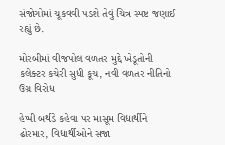સંજોગોમાં ચૂકવવી પડશે તેવું ચિત્ર સ્પષ્ટ જણાઈ રહ્યું છે.

મોરબીમાં વીજપોલ વળતર મુદ્દે ખેડૂતોની કલેક્ટર કચેરી સુધી કૂચ, નવી વળતર નીતિનો ઉગ્ર વિરોધ

હેપ્પી બર્થડે કહેવા પર માસૂમ વિદ્યાર્થીને ઢોરમાર, વિદ્યાર્થીઓને સજા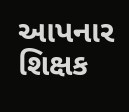આપનાર શિક્ષક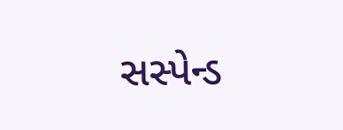સસ્પેન્ડ